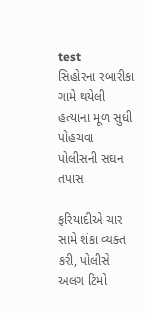test
સિહોરના રબારીકા ગામે થયેલી હત્યાના મૂળ સુધી પોહચવા પોલીસની સઘન તપાસ

ફરિયાદીએ ચાર સામે શંકા વ્યક્ત કરી, પોલીસે અલગ ટિમો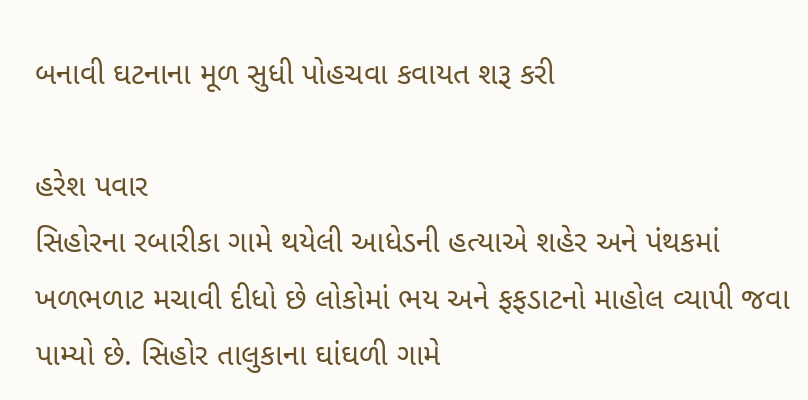બનાવી ઘટનાના મૂળ સુધી પોહચવા કવાયત શરૂ કરી

હરેશ પવાર
સિહોરના રબારીકા ગામે થયેલી આધેડની હત્યાએ શહેર અને પંથકમાં ખળભળાટ મચાવી દીધો છે લોકોમાં ભય અને ફફડાટનો માહોલ વ્યાપી જવા પામ્યો છે. સિહોર તાલુકાના ઘાંઘળી ગામે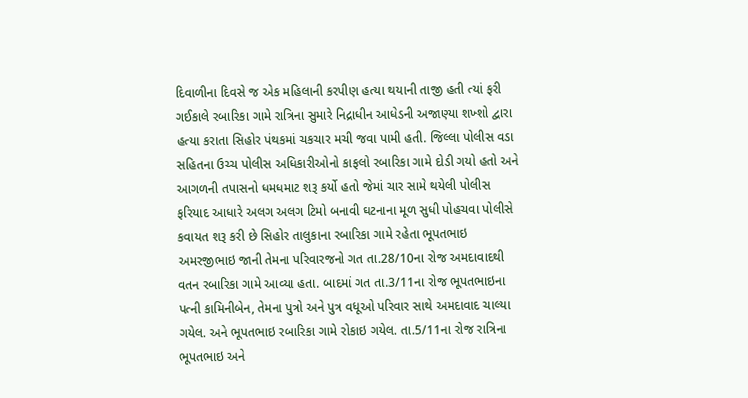દિવાળીના દિવસે જ એક મહિલાની કરપીણ હત્યા થયાની તાજી હતી ત્યાં ફરી ગઈકાલે રબારિકા ગામે રાત્રિના સુમારે નિદ્રાધીન આધેડની અજાણ્યા શખ્શો દ્વારા હત્યા કરાતા સિહોર પંથકમાં ચકચાર મચી જવા પામી હતી. જિલ્લા પોલીસ વડા સહિતના ઉચ્ચ પોલીસ અધિકારીઓનો કાફલો રબારિકા ગામે દોડી ગયો હતો અને આગળની તપાસનો ધમધમાટ શરૂ કર્યો હતો જેમાં ચાર સામે થયેલી પોલીસ ફરિયાદ આધારે અલગ અલગ ટિમો બનાવી ઘટનાના મૂળ સુધી પોહચવા પોલીસે કવાયત શરૂ કરી છે સિહોર તાલુકાના રબારિકા ગામે રહેતા ભૂપતભાઇ અમરજીભાઇ જાની તેમના પરિવારજનો ગત તા.28/10ના રોજ અમદાવાદથી વતન રબારિકા ગામે આવ્યા હતા. બાદમાં ગત તા.3/11ના રોજ ભૂપતભાઇના પત્ની કામિનીબેન, તેમના પુત્રો અને પુત્ર વધૂઓ પરિવાર સાથે અમદાવાદ ચાલ્યા ગયેલ. અને ભૂપતભાઇ રબારિકા ગામે રોકાઇ ગયેલ. તા.5/11ના રોજ રાત્રિના ભૂપતભાઇ અને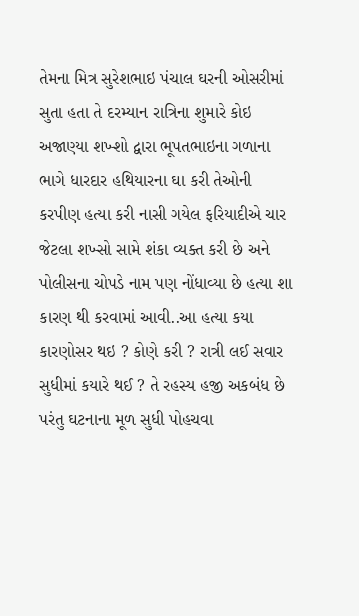તેમના મિત્ર સુરેશભાઇ પંચાલ ઘરની ઓસરીમાં સુતા હતા તે દરમ્યાન રાત્રિના શુમારે કોઇ અજાણ્યા શખ્શો દ્વારા ભૂપતભાઇના ગળાના ભાગે ધારદાર હથિયારના ઘા કરી તેઓની કરપીણ હત્યા કરી નાસી ગયેલ ફરિયાદીએ ચાર જેટલા શખ્સો સામે શંકા વ્યક્ત કરી છે અને પોલીસના ચોપડે નામ પણ નોંધાવ્યા છે હત્યા શા કારણ થી કરવામાં આવી..આ હત્યા કયા કારણોસર થઇ ? કોણે કરી ? રાત્રી લઈ સવાર સુધીમાં કયારે થઈ ? તે રહસ્ય હજી અકબંધ છે પરંતુ ઘટનાના મૂળ સુધી પોહચવા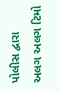પોલીસ દ્વારા અલગ અલગ ટિમો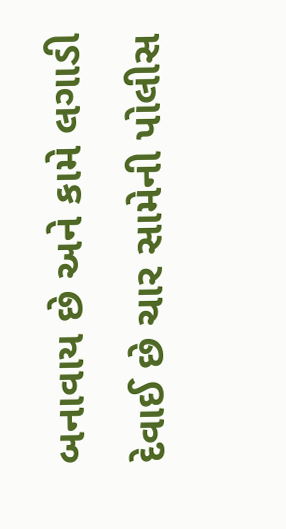બનાવાય છે અને કામે લગાડી દેવાઈ છે ચાર સામેની પોલીસ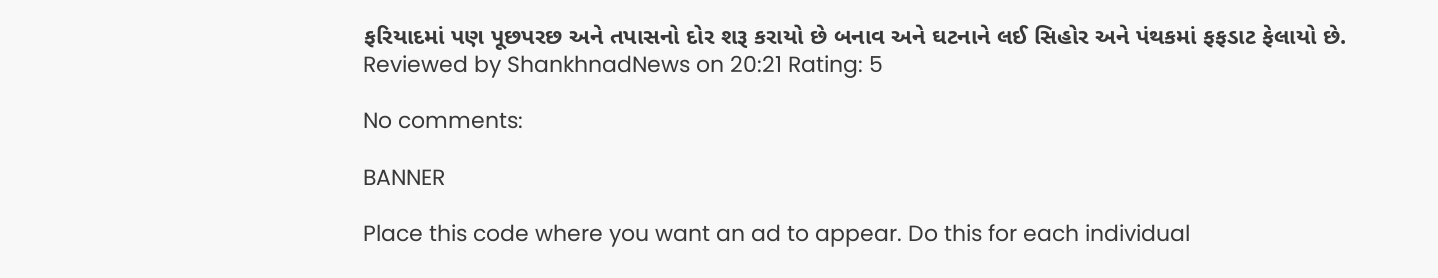ફરિયાદમાં પણ પૂછપરછ અને તપાસનો દોર શરૂ કરાયો છે બનાવ અને ઘટનાને લઈ સિહોર અને પંથકમાં ફફડાટ ફેલાયો છે.
Reviewed by ShankhnadNews on 20:21 Rating: 5

No comments:

BANNER

Place this code where you want an ad to appear. Do this for each individual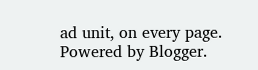ad unit, on every page.
Powered by Blogger.